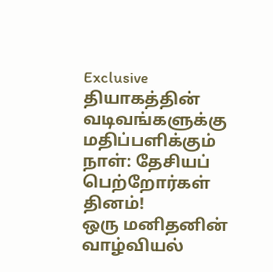Exclusive
தியாகத்தின் வடிவங்களுக்கு மதிப்பளிக்கும் நாள்: தேசியப் பெற்றோர்கள் தினம்!
ஒரு மனிதனின் வாழ்வியல்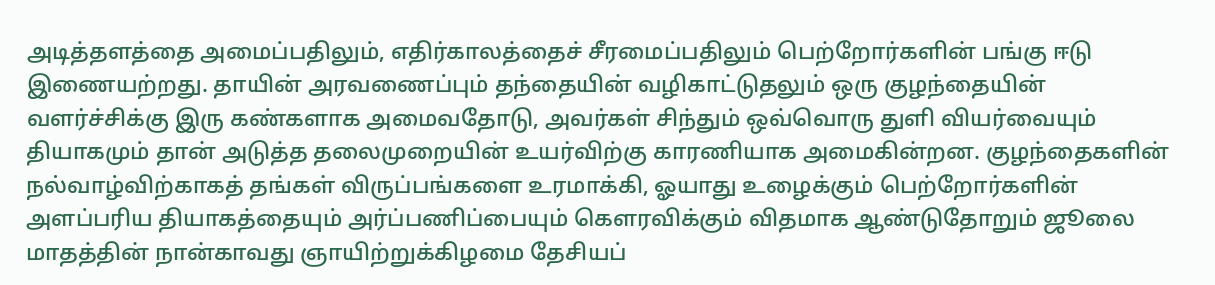அடித்தளத்தை அமைப்பதிலும், எதிர்காலத்தைச் சீரமைப்பதிலும் பெற்றோர்களின் பங்கு ஈடு இணையற்றது. தாயின் அரவணைப்பும் தந்தையின் வழிகாட்டுதலும் ஒரு குழந்தையின் வளர்ச்சிக்கு இரு கண்களாக அமைவதோடு, அவர்கள் சிந்தும் ஒவ்வொரு துளி வியர்வையும் தியாகமும் தான் அடுத்த தலைமுறையின் உயர்விற்கு காரணியாக அமைகின்றன. குழந்தைகளின் நல்வாழ்விற்காகத் தங்கள் விருப்பங்களை உரமாக்கி, ஓயாது உழைக்கும் பெற்றோர்களின் அளப்பரிய தியாகத்தையும் அர்ப்பணிப்பையும் கௌரவிக்கும் விதமாக ஆண்டுதோறும் ஜூலை மாதத்தின் நான்காவது ஞாயிற்றுக்கிழமை தேசியப்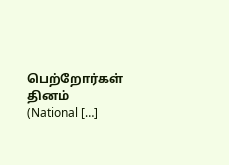பெற்றோர்கள் தினம் (National […]